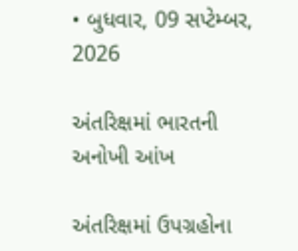• બુધવાર, 09 સપ્ટેમ્બર, 2026

અંતરિક્ષમાં ભારતની અનોખી આંખ

અંતરિક્ષમાં ઉપગ્રહોના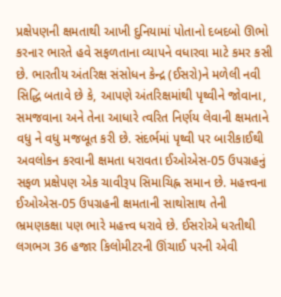પ્રક્ષેપણની ક્ષમતાથી આખી દુનિયામાં પોતાનો દબદબો ઊભો કરનાર ભારતે હવે સફળતાના વ્યાપને વધારવા માટે કમર કસી છે. ભારતીય અંતરિક્ષ સંસોધન કેન્દ્ર (ઈસરો)ને મળેલી નવી સિદ્ધિ બતાવે છે કે, આપણે અંતરિક્ષમાંથી પૃથ્વીને જોવાના, સમજવાના અને તેના આધારે ત્વરિત નિર્ણય લેવાની ક્ષમતાને વધુ ને વધુ મજબૂત કરી છે. સંદર્ભમાં પૃથ્વી પર બારીકાઈથી અવલોકન કરવાની ક્ષમતા ધરાવતા ઈઓએસ-05 ઉપગ્રહનું સફળ પ્રક્ષેપણ એક ચાવીરૂપ સિમાચિહ્ન સમાન છે. મહત્ત્વના ઈઓએસ-05 ઉપગ્રહની ક્ષમતાની સાથોસાથ તેની ભ્રમણકક્ષા પણ ભારે મહત્ત્વ ધરાવે છે. ઈસરોએ ધરતીથી લગભગ 36 હજાર કિલોમીટરની ઊંચાઈ પરની એવી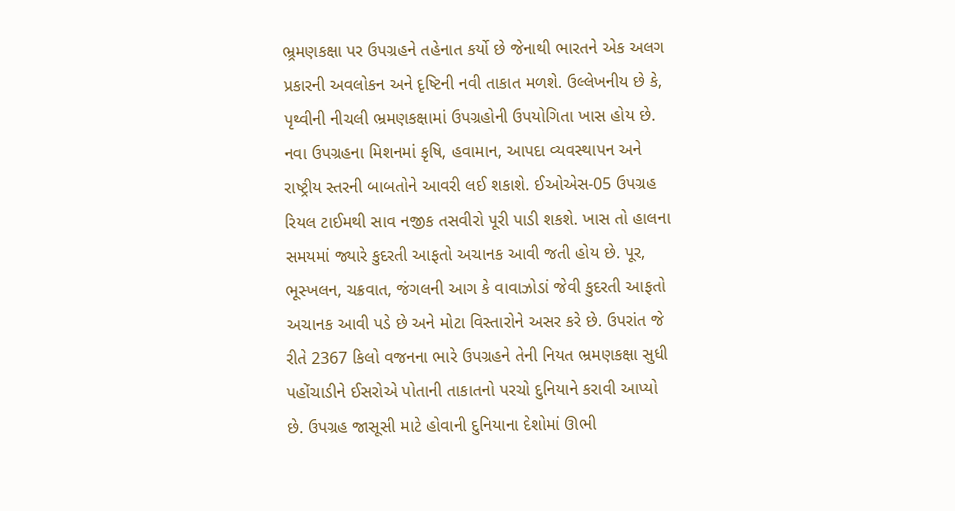ભ્ર્રમણકક્ષા પર ઉપગ્રહને તહેનાત કર્યો છે જેનાથી ભારતને એક અલગ પ્રકારની અવલોકન અને દૃષ્ટિની નવી તાકાત મળશે. ઉલ્લેખનીય છે કે, પૃથ્વીની નીચલી ભ્રમણકક્ષામાં ઉપગ્રહોની ઉપયોગિતા ખાસ હોય છે. નવા ઉપગ્રહના મિશનમાં કૃષિ, હવામાન, આપદા વ્યવસ્થાપન અને રાષ્ટ્રીય સ્તરની બાબતોને આવરી લઈ શકાશે. ઈઓએસ-05 ઉપગ્રહ રિયલ ટાઈમથી સાવ નજીક તસવીરો પૂરી પાડી શકશે. ખાસ તો હાલના સમયમાં જ્યારે કુદરતી આફતો અચાનક આવી જતી હોય છે. પૂર, ભૂસ્ખલન, ચક્રવાત, જંગલની આગ કે વાવાઝોડાં જેવી કુદરતી આફતો અચાનક આવી પડે છે અને મોટા વિસ્તારોને અસર કરે છે. ઉપરાંત જે રીતે 2367 કિલો વજનના ભારે ઉપગ્રહને તેની નિયત ભ્રમણકક્ષા સુધી પહોંચાડીને ઈસરોએ પોતાની તાકાતનો પરચો દુનિયાને કરાવી આપ્યો છે. ઉપગ્રહ જાસૂસી માટે હોવાની દુનિયાના દેશોમાં ઊભી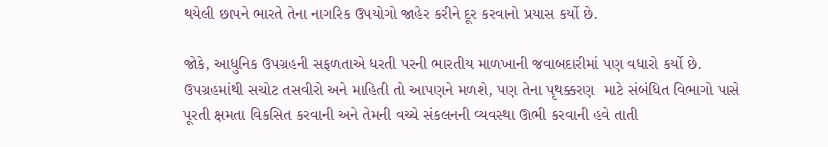થયેલી છાપને ભારતે તેના નાગરિક ઉપયોગો જાહેર કરીને દૂર કરવાનો પ્રયાસ કર્યો છે.

જોકે, આધુનિક ઉપગ્રહની સફળતાએ ધરતી પરની ભારતીય માળખાની જવાબદારીમાં પણ વધારો કર્યો છે. ઉપગ્રહમાંથી સચોટ તસવીરો અને માહિતી તો આપણને મળશે, પણ તેના પૃથક્કરણ  માટે સંબંધિત વિભાગો પાસે પૂરતી ક્ષમતા વિકસિત કરવાની અને તેમની વચ્ચે સંકલનની વ્યવસ્થા ઊભી કરવાની હવે તાતી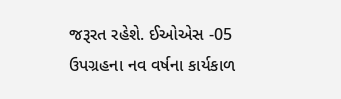જરૂરત રહેશે. ઈઓએસ -05 ઉપગ્રહના નવ વર્ષના કાર્યકાળ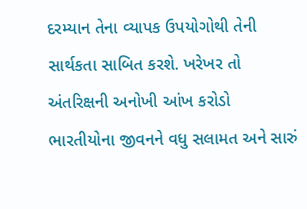દરમ્યાન તેના વ્યાપક ઉપયોગોથી તેની સાર્થકતા સાબિત કરશે. ખરેખર તો અંતરિક્ષની અનોખી આંખ કરોડો ભારતીયોના જીવનને વધુ સલામત અને સારું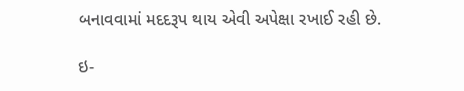બનાવવામાં મદદરૂપ થાય એવી અપેક્ષા રખાઈ રહી છે.

ઇ-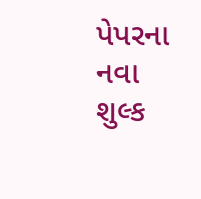પેપરના નવા શુલ્ક